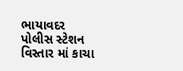ભાયાવદર પોલીસ સ્ટેશન વિસ્તાર માં કાચા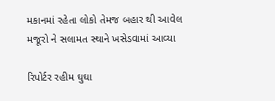મકાનમાં રહેતા લોકો તેમજ બહાર થી આવેલ મજૂરો ને સલામત સ્થાને ખસેડવામાં આવ્યા

રિપોર્ટર રહીમ ઘુઘા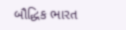બૌદ્ધિક ભારત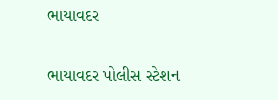ભાયાવદર

ભાયાવદર પોલીસ સ્ટેશન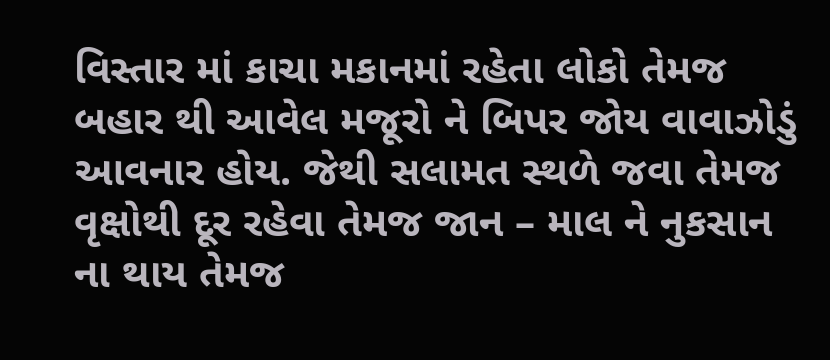વિસ્તાર માં કાચા મકાનમાં રહેતા લોકો તેમજ બહાર થી આવેલ મજૂરો ને બિપર જોય વાવાઝોડું આવનાર હોય. જેથી સલામત સ્થળે જવા તેમજ વૃક્ષોથી દૂર રહેવા તેમજ જાન – માલ ને નુકસાન ના થાય તેમજ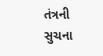તંત્રની સુચના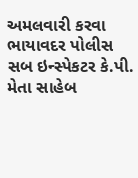અમલવારી કરવા ભાયાવદર પોલીસ સબ ઇન્સ્પેકટર કે.પી. મેતા સાહેબ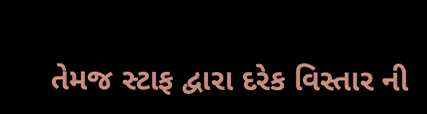તેમજ સ્ટાફ દ્વારા દરેક વિસ્તાર ની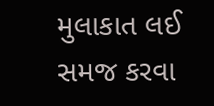મુલાકાત લઈ સમજ કરવા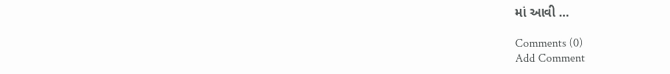માં આવી …

Comments (0)
Add Comment